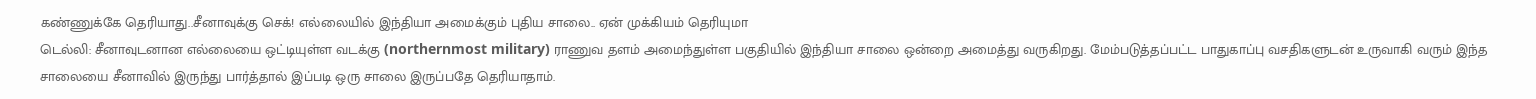கண்ணுக்கே தெரியாது..சீனாவுக்கு செக்! எல்லையில் இந்தியா அமைக்கும் புதிய சாலை.. ஏன் முக்கியம் தெரியுமா
டெல்லி: சீனாவுடனான எல்லையை ஒட்டியுள்ள வடக்கு (northernmost military) ராணுவ தளம் அமைந்துள்ள பகுதியில் இந்தியா சாலை ஒன்றை அமைத்து வருகிறது. மேம்படுத்தப்பட்ட பாதுகாப்பு வசதிகளுடன் உருவாகி வரும் இந்த சாலையை சீனாவில் இருந்து பார்த்தால் இப்படி ஒரு சாலை இருப்பதே தெரியாதாம்.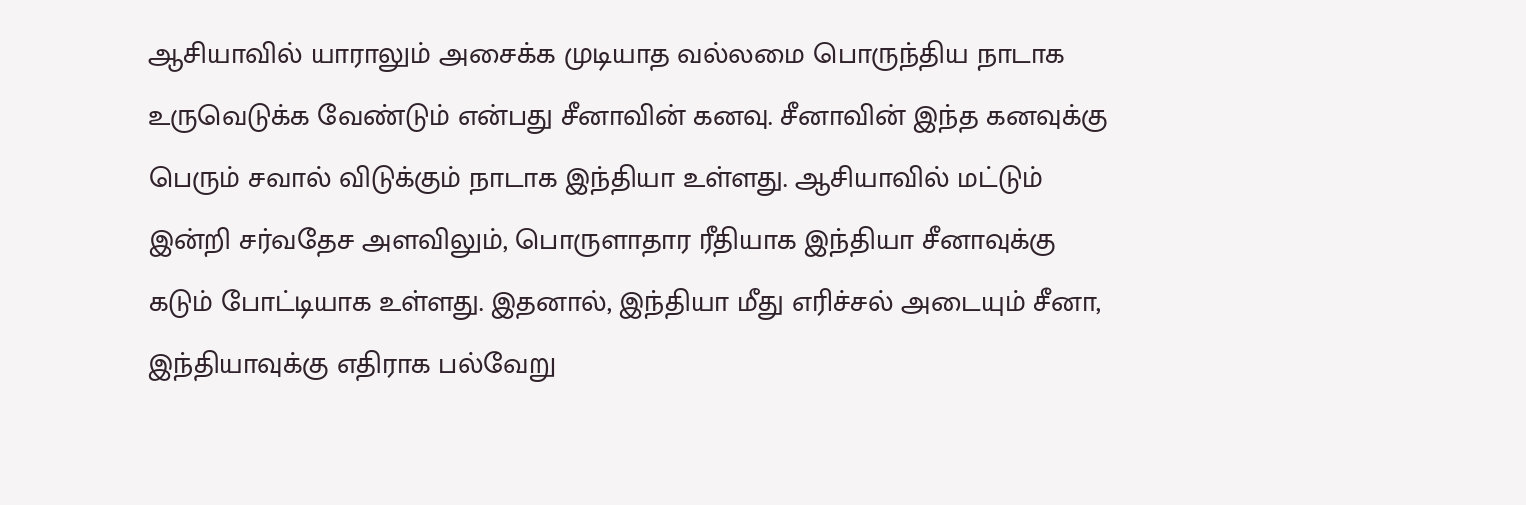ஆசியாவில் யாராலும் அசைக்க முடியாத வல்லமை பொருந்திய நாடாக உருவெடுக்க வேண்டும் என்பது சீனாவின் கனவு. சீனாவின் இந்த கனவுக்கு பெரும் சவால் விடுக்கும் நாடாக இந்தியா உள்ளது. ஆசியாவில் மட்டும் இன்றி சர்வதேச அளவிலும், பொருளாதார ரீதியாக இந்தியா சீனாவுக்கு கடும் போட்டியாக உள்ளது. இதனால், இந்தியா மீது எரிச்சல் அடையும் சீனா, இந்தியாவுக்கு எதிராக பல்வேறு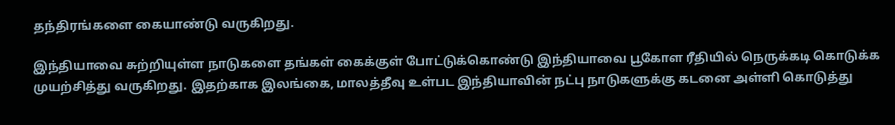தந்திரங்களை கையாண்டு வருகிறது.

இந்தியாவை சுற்றியுள்ள நாடுகளை தங்கள் கைக்குள் போட்டுக்கொண்டு இந்தியாவை பூகோள ரீதியில் நெருக்கடி கொடுக்க முயற்சித்து வருகிறது. இதற்காக இலங்கை, மாலத்தீவு உள்பட இந்தியாவின் நட்பு நாடுகளுக்கு கடனை அள்ளி கொடுத்து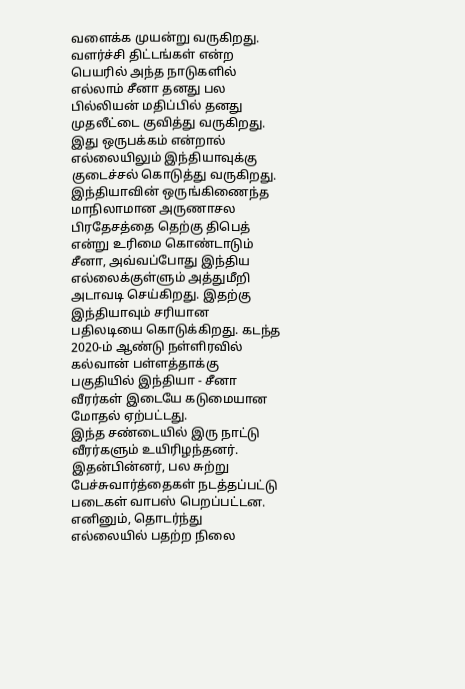வளைக்க முயன்று வருகிறது. வளர்ச்சி திட்டங்கள் என்ற பெயரில் அந்த நாடுகளில் எல்லாம் சீனா தனது பல பில்லியன் மதிப்பில் தனது முதலீட்டை குவித்து வருகிறது.
இது ஒருபக்கம் என்றால் எல்லையிலும் இந்தியாவுக்கு குடைச்சல் கொடுத்து வருகிறது. இந்தியாவின் ஒருங்கிணைந்த மாநிலாமான அருணாசல பிரதேசத்தை தெற்கு திபெத் என்று உரிமை கொண்டாடும் சீனா, அவ்வப்போது இந்திய எல்லைக்குள்ளும் அத்துமீறி அடாவடி செய்கிறது. இதற்கு இந்தியாவும் சரியான பதிலடியை கொடுக்கிறது. கடந்த 2020-ம் ஆண்டு நள்ளிரவில் கல்வான் பள்ளத்தாக்கு பகுதியில் இந்தியா - சீனா வீரர்கள் இடையே கடுமையான மோதல் ஏற்பட்டது.
இந்த சண்டையில் இரு நாட்டு வீரர்களும் உயிரிழந்தனர். இதன்பின்னர், பல சுற்று பேச்சுவார்த்தைகள் நடத்தப்பட்டு படைகள் வாபஸ் பெறப்பட்டன. எனினும், தொடர்ந்து எல்லையில் பதற்ற நிலை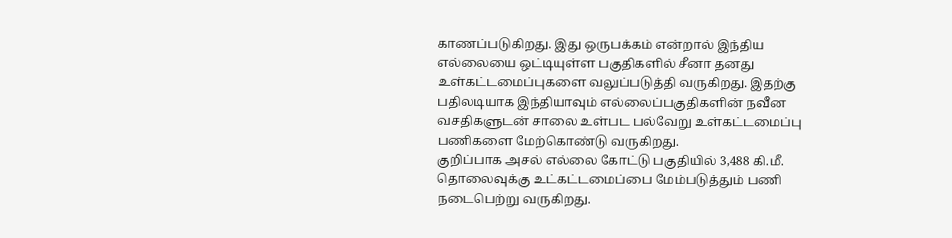காணப்படுகிறது. இது ஒருபக்கம் என்றால் இந்திய எல்லையை ஒட்டியுள்ள பகுதிகளில் சீனா தனது உள்கட்டமைப்புகளை வலுப்படுத்தி வருகிறது. இதற்கு பதிலடியாக இந்தியாவும் எல்லைப்பகுதிகளின் நவீன வசதிகளுடன் சாலை உள்பட பல்வேறு உள்கட்டமைப்பு பணிகளை மேற்கொண்டு வருகிறது.
குறிப்பாக அசல் எல்லை கோட்டு பகுதியில் 3,488 கி.மீ. தொலைவுக்கு உட்கட்டமைப்பை மேம்படுத்தும் பணி நடைபெற்று வருகிறது.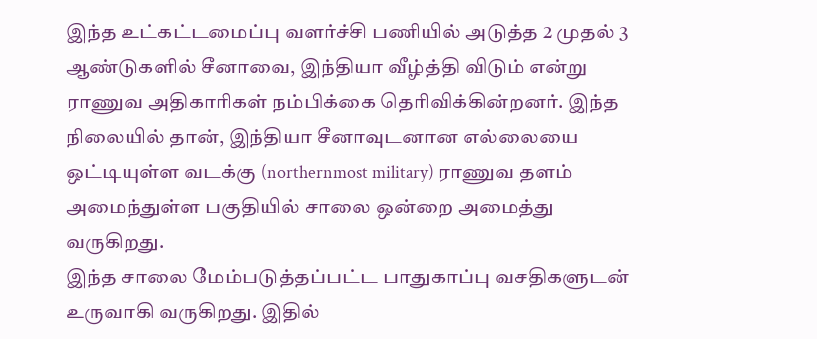இந்த உட்கட்டமைப்பு வளர்ச்சி பணியில் அடுத்த 2 முதல் 3 ஆண்டுகளில் சீனாவை, இந்தியா வீழ்த்தி விடும் என்று ராணுவ அதிகாரிகள் நம்பிக்கை தெரிவிக்கின்றனர். இந்த நிலையில் தான், இந்தியா சீனாவுடனான எல்லையை ஒட்டியுள்ள வடக்கு (northernmost military) ராணுவ தளம் அமைந்துள்ள பகுதியில் சாலை ஒன்றை அமைத்து வருகிறது.
இந்த சாலை மேம்படுத்தப்பட்ட பாதுகாப்பு வசதிகளுடன் உருவாகி வருகிறது. இதில்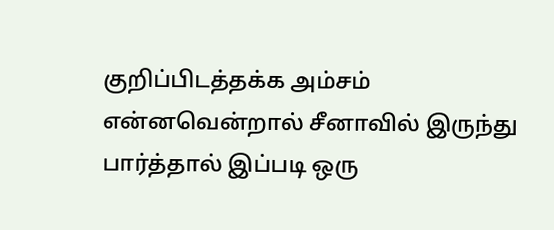குறிப்பிடத்தக்க அம்சம் என்னவென்றால் சீனாவில் இருந்து பார்த்தால் இப்படி ஒரு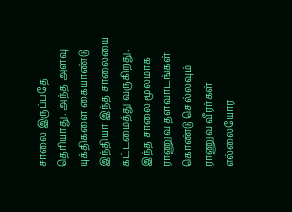சாலை இருப்பதே தெரியாது. அந்த அளவு யுக்திகளை கையாண்டு இந்தியா இந்த சாலையை கட்டமைத்து வருகிறது. இந்த சாலை மூலமாக ராணுவ தளவாடங்கள் கொண்டு செல்லவும் ராணுவ வீரர்கள் எல்லையோர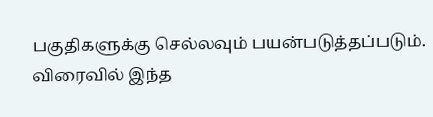பகுதிகளுக்கு செல்லவும் பயன்படுத்தப்படும். விரைவில் இந்த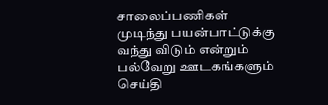சாலைப்பணிகள் முடிந்து பயன்பாட்டுக்கு வந்து விடும் என்றும் பல்வேறு ஊடகங்களும் செய்தி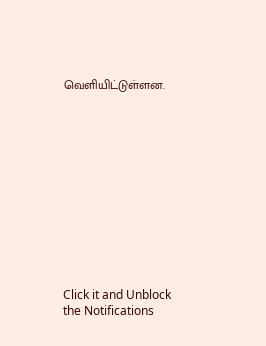வெளியிட்டுள்ளன.












Click it and Unblock the Notifications